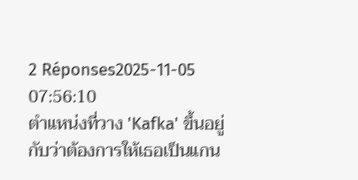2 Réponses2025-11-05 07:56:10
ตำแหน่งที่วาง 'Kafka' ขึ้นอยู่กับว่าต้องการให้เธอเป็นแกน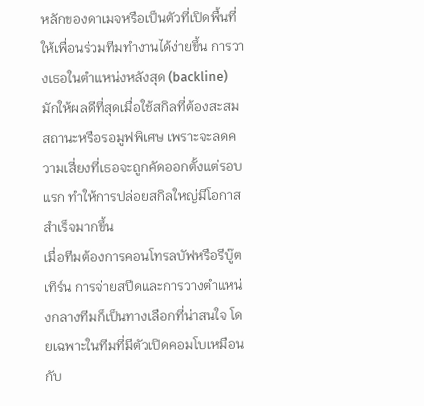หลักของดาเมจหรือเป็นตัวที่เปิดพื้นที่ให้เพื่อนร่วมทีมทำงานได้ง่ายขึ้น การวางเธอในตำแหน่งหลังสุด (backline) มักให้ผลดีที่สุดเมื่อใช้สกิลที่ต้องสะสมสถานะหรือรอมูฟพิเศษ เพราะจะลดความเสี่ยงที่เธอจะถูกคัดออกตั้งแต่รอบแรก ทำให้การปล่อยสกิลใหญ่มีโอกาสสำเร็จมากขึ้น
เมื่อทีมต้องการคอนโทรลบัฟหรือรีบู๊ตเทิร์น การจ่ายสปีดและการวางตำแหน่งกลางทีมก็เป็นทางเลือกที่น่าสนใจ โดยเฉพาะในทีมที่มีตัวเปิดคอมโบเหมือนกับ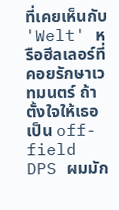ที่เคยเห็นกับ 'Welt' หรือฮีลเลอร์ที่คอยรักษาเวทมนตร์ ถ้าตั้งใจให้เธอเป็น off-field DPS ผมมัก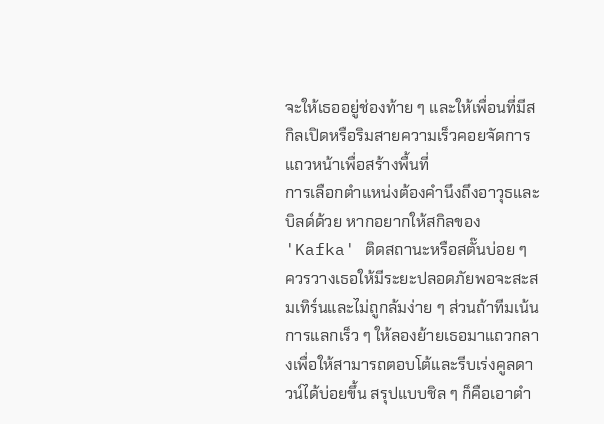จะให้เธออยู่ช่องท้าย ๆ และให้เพื่อนที่มีสกิลเปิดหรือริมสายความเร็วคอยจัดการแถวหน้าเพื่อสร้างพื้นที่
การเลือกตำแหน่งต้องคำนึงถึงอาวุธและบิลด์ด้วย หากอยากให้สกิลของ 'Kafka' ติดสถานะหรือสตั๊นบ่อย ๆ ควรวางเธอให้มีระยะปลอดภัยพอจะสะสมเทิร์นและไม่ถูกล้มง่าย ๆ ส่วนถ้าทีมเน้นการแลกเร็ว ๆ ให้ลองย้ายเธอมาแถวกลางเพื่อให้สามารถตอบโต้และรีบเร่งคูลดาวน์ได้บ่อยขึ้น สรุปแบบชิล ๆ ก็คือเอาตำ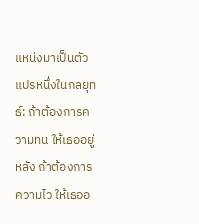แหน่งมาเป็นตัวแปรหนึ่งในกลยุทธ์: ถ้าต้องการความทน ให้เธออยู่หลัง ถ้าต้องการความไว ให้เธออ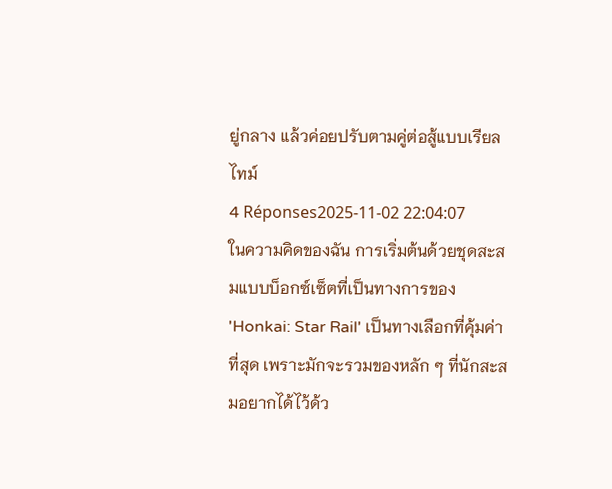ยู่กลาง แล้วค่อยปรับตามคู่ต่อสู้แบบเรียลไทม์
4 Réponses2025-11-02 22:04:07
ในความคิดของฉัน การเริ่มต้นด้วยชุดสะสมแบบบ็อกซ์เซ็ตที่เป็นทางการของ 'Honkai: Star Rail' เป็นทางเลือกที่คุ้มค่าที่สุด เพราะมักจะรวมของหลัก ๆ ที่นักสะสมอยากได้ไว้ด้ว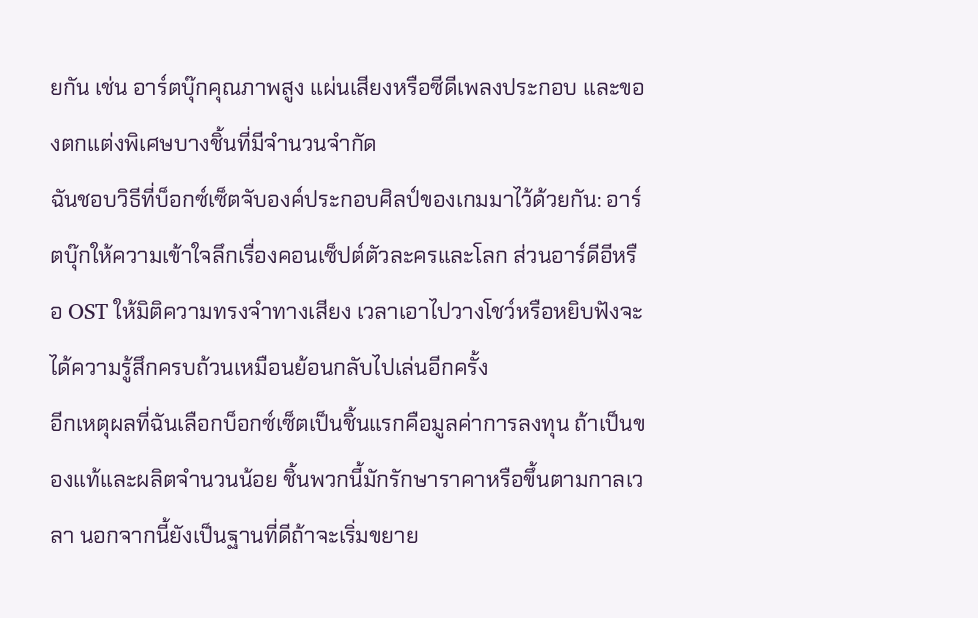ยกัน เช่น อาร์ตบุ๊กคุณภาพสูง แผ่นเสียงหรือซีดีเพลงประกอบ และของตกแต่งพิเศษบางชิ้นที่มีจำนวนจำกัด
ฉันชอบวิธีที่บ็อกซ์เซ็ตจับองค์ประกอบศิลป์ของเกมมาไว้ด้วยกัน: อาร์ตบุ๊กให้ความเข้าใจลึกเรื่องคอนเซ็ปต์ตัวละครและโลก ส่วนอาร์ดีอีหรือ OST ให้มิติความทรงจำทางเสียง เวลาเอาไปวางโชว์หรือหยิบฟังจะได้ความรู้สึกครบถ้วนเหมือนย้อนกลับไปเล่นอีกครั้ง
อีกเหตุผลที่ฉันเลือกบ็อกซ์เซ็ตเป็นชิ้นแรกคือมูลค่าการลงทุน ถ้าเป็นของแท้และผลิตจำนวนน้อย ชิ้นพวกนี้มักรักษาราคาหรือขึ้นตามกาลเวลา นอกจากนี้ยังเป็นฐานที่ดีถ้าจะเริ่มขยาย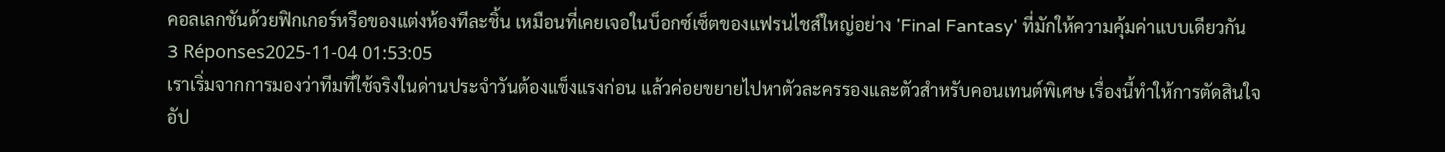คอลเลกชันด้วยฟิกเกอร์หรือของแต่งห้องทีละชิ้น เหมือนที่เคยเจอในบ็อกซ์เซ็ตของแฟรนไชส์ใหญ่อย่าง 'Final Fantasy' ที่มักให้ความคุ้มค่าแบบเดียวกัน
3 Réponses2025-11-04 01:53:05
เราเริ่มจากการมองว่าทีมที่ใช้จริงในด่านประจำวันต้องแข็งแรงก่อน แล้วค่อยขยายไปหาตัวละครรองและตัวสำหรับคอนเทนต์พิเศษ เรื่องนี้ทำให้การตัดสินใจอัป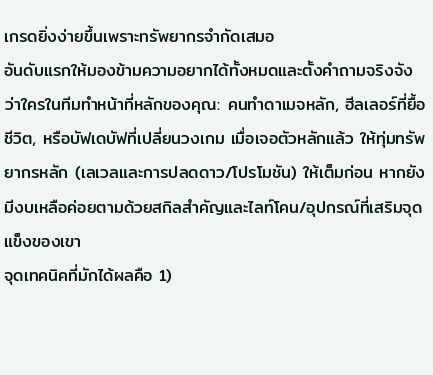เกรดยิ่งง่ายขึ้นเพราะทรัพยากรจำกัดเสมอ
อันดับแรกให้มองข้ามความอยากได้ทั้งหมดและตั้งคำถามจริงจังว่าใครในทีมทำหน้าที่หลักของคุณ: คนทำดาเมจหลัก, ฮีลเลอร์ที่ยื้อชีวิต, หรือบัฟเดบัฟที่เปลี่ยนวงเกม เมื่อเจอตัวหลักแล้ว ให้ทุ่มทรัพยากรหลัก (เลเวลและการปลดดาว/โปรโมชัน) ให้เต็มก่อน หากยังมีงบเหลือค่อยตามด้วยสกิลสำคัญและไลท์โคน/อุปกรณ์ที่เสริมจุดแข็งของเขา
จุดเทคนิคที่มักได้ผลคือ 1)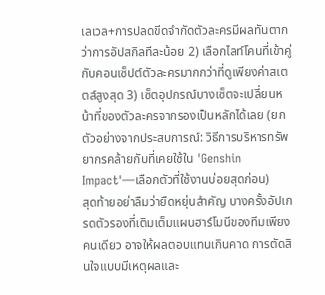เลเวล+การปลดขีดจำกัดตัวละครมีผลทันตากว่าการอัปสกิลทีละน้อย 2) เลือกไลท์โคนที่เข้าคู่กับคอนเซ็ปต์ตัวละครมากกว่าที่ดูเพียงค่าสเตตส์สูงสุด 3) เซ็ตอุปกรณ์บางเซ็ตจะเปลี่ยนหน้าที่ของตัวละครจากรองเป็นหลักได้เลย (ยกตัวอย่างจากประสบการณ์: วิธีการบริหารทรัพยากรคล้ายกับที่เคยใช้ใน 'Genshin Impact'—เลือกตัวที่ใช้งานบ่อยสุดก่อน)
สุดท้ายอย่าลืมว่ายืดหยุ่นสำคัญ บางครั้งอัปเกรดตัวรองที่เติมเต็มแผนฮาร์โมนีของทีมเพียงคนเดียว อาจให้ผลตอบแทนเกินคาด การตัดสินใจแบบมีเหตุผลและ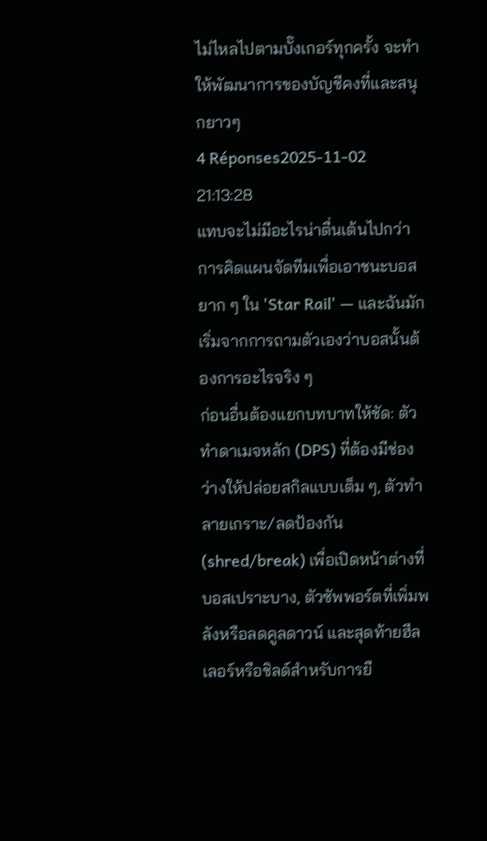ไม่ไหลไปตามบั๊งเกอร์ทุกครั้ง จะทำให้พัฒนาการของบัญชีคงที่และสนุกยาวๆ
4 Réponses2025-11-02 21:13:28
แทบจะไม่มีอะไรน่าตื่นเต้นไปกว่าการคิดแผนจัดทีมเพื่อเอาชนะบอสยาก ๆ ใน 'Star Rail' — และฉันมักเริ่มจากการถามตัวเองว่าบอสนั้นต้องการอะไรจริง ๆ
ก่อนอื่นต้องแยกบทบาทให้ชัด: ตัวทำดาเมจหลัก (DPS) ที่ต้องมีช่องว่างให้ปล่อยสกิลแบบเต็ม ๆ, ตัวทำลายเกราะ/ลดป้องกัน (shred/break) เพื่อเปิดหน้าต่างที่บอสเปราะบาง, ตัวซัพพอร์ตที่เพิ่มพลังหรือลดคูลดาวน์ และสุดท้ายฮีลเลอร์หรือชิลด์สำหรับการยื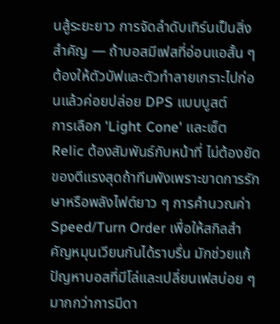นสู้ระยะยาว การจัดลำดับเทิร์นเป็นสิ่งสำคัญ — ถ้าบอสมีเฟสที่อ่อนแอสั้น ๆ ต้องให้ตัวบัฟและตัวทำลายเกราะไปก่อนแล้วค่อยปล่อย DPS แบบบูสต์
การเลือก 'Light Cone' และเซ็ต Relic ต้องสัมพันธ์กับหน้าที่ ไม่ต้องยัดของตีแรงสุดถ้าทีมพังเพราะขาดการรักษาหรือพลังไฟต์ยาว ๆ การคำนวณค่า Speed/Turn Order เพื่อให้สกิลสำคัญหมุนเวียนกันได้ราบรื่น มักช่วยแก้ปัญหาบอสที่มีโล่และเปลี่ยนเฟสบ่อย ๆ มากกว่าการมีดา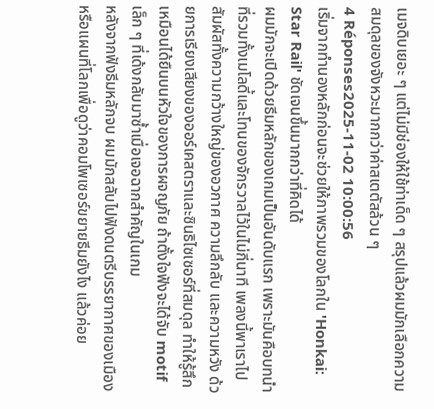เมจดิบเยอะ ๆ แต่ไม่มีช่องให้ใช้ท่าเด็ด ๆ สรุปแล้วผมมักเลือกความสมดุลของจังหวะมากกว่าค่าสเตตัสล้วน ๆ
4 Réponses2025-11-02 10:00:56
เริ่มจากทำนองหลักก่อนจะช่วยให้ภาพรวมของโลกใน 'Honkai: Star Rail' ชัดเจนขึ้นมากกว่าที่คิดได้
ผมมักจะเปิดด้วยธีมหลักของเกมเป็นอันดับแรก เพราะมันคือบทนำที่รวมทั้งเมโลดี้และโทนของจักรวาลไว้ในไม่กี่นาที เพลงนี้พาเราไปสัมผัสทั้งความกว้างใหญ่ของอวกาศ ความลึกลับ และความหวัง ด้วยการเรียงเสียงของออร์เคสตราและซินธิไซเซอร์ที่สมดุล ทำให้รู้สึกเหมือนได้ยืนบนหัวใจของการผจญภัย ถ้าตั้งใจฟังจะได้จับ motif เล็ก ๆ ที่เด้งกลับมาซ้ำเมื่อเจอฉากสำคัญในเกม
หลังจากฟังธีมหลักจบ ผมมักสลับไปฟังดนตรีบรรยากาศของเมืองหรือแผนที่โลกเพื่อดูว่าคอมโพเซอร์ขยายธีมยังไง แล้วค่อย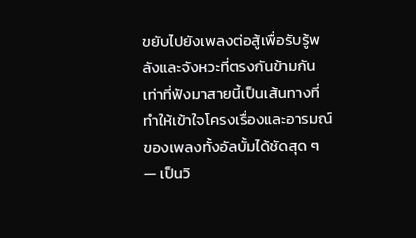ขยับไปยังเพลงต่อสู้เพื่อรับรู้พลังและจังหวะที่ตรงกันข้ามกัน เท่าที่ฟังมาสายนี้เป็นเส้นทางที่ทำให้เข้าใจโครงเรื่องและอารมณ์ของเพลงทั้งอัลบั้มได้ชัดสุด ๆ — เป็นวิ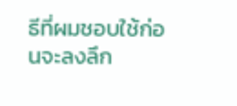ธีที่ผมชอบใช้ก่อนจะลงลึก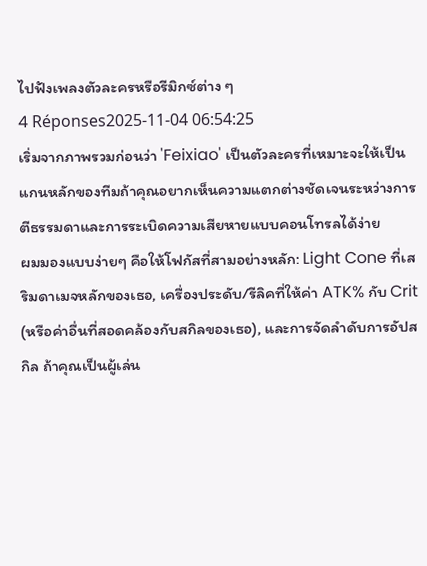ไปฟังเพลงตัวละครหรือรีมิกซ์ต่าง ๆ
4 Réponses2025-11-04 06:54:25
เริ่มจากภาพรวมก่อนว่า 'Feixiao' เป็นตัวละครที่เหมาะจะให้เป็นแกนหลักของทีมถ้าคุณอยากเห็นความแตกต่างชัดเจนระหว่างการตีธรรมดาและการระเบิดความเสียหายแบบคอนโทรลได้ง่าย
ผมมองแบบง่ายๆ คือให้โฟกัสที่สามอย่างหลัก: Light Cone ที่เสริมดาเมจหลักของเธอ, เครื่องประดับ/รีลิคที่ให้ค่า ATK% กับ Crit (หรือค่าอื่นที่สอดคล้องกับสกิลของเธอ), และการจัดลำดับการอัปสกิล ถ้าคุณเป็นผู้เล่น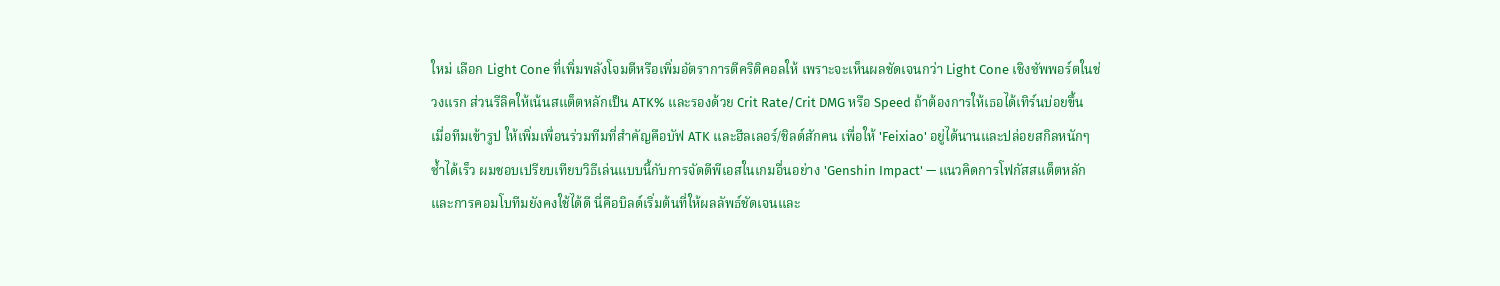ใหม่ เลือก Light Cone ที่เพิ่มพลังโจมตีหรือเพิ่มอัตราการตีคริติคอลให้ เพราะจะเห็นผลชัดเจนกว่า Light Cone เชิงซัพพอร์ตในช่วงแรก ส่วนรีลิคให้เน้นสแต็ตหลักเป็น ATK% และรองด้วย Crit Rate/Crit DMG หรือ Speed ถ้าต้องการให้เธอได้เทิร์นบ่อยขึ้น
เมื่อทีมเข้ารูป ให้เพิ่มเพื่อนร่วมทีมที่สำคัญคือบัฟ ATK และฮีลเลอร์/ชิลด์สักคน เพื่อให้ 'Feixiao' อยู่ได้นานและปล่อยสกิลหนักๆ ซ้ำได้เร็ว ผมชอบเปรียบเทียบวิธีเล่นแบบนี้กับการจัดดีพีเอสในเกมอื่นอย่าง 'Genshin Impact' — แนวคิดการโฟกัสสแต็ตหลักและการคอมโบทีมยังคงใช้ได้ดี นี่คือบิลด์เริ่มต้นที่ให้ผลลัพธ์ชัดเจนและ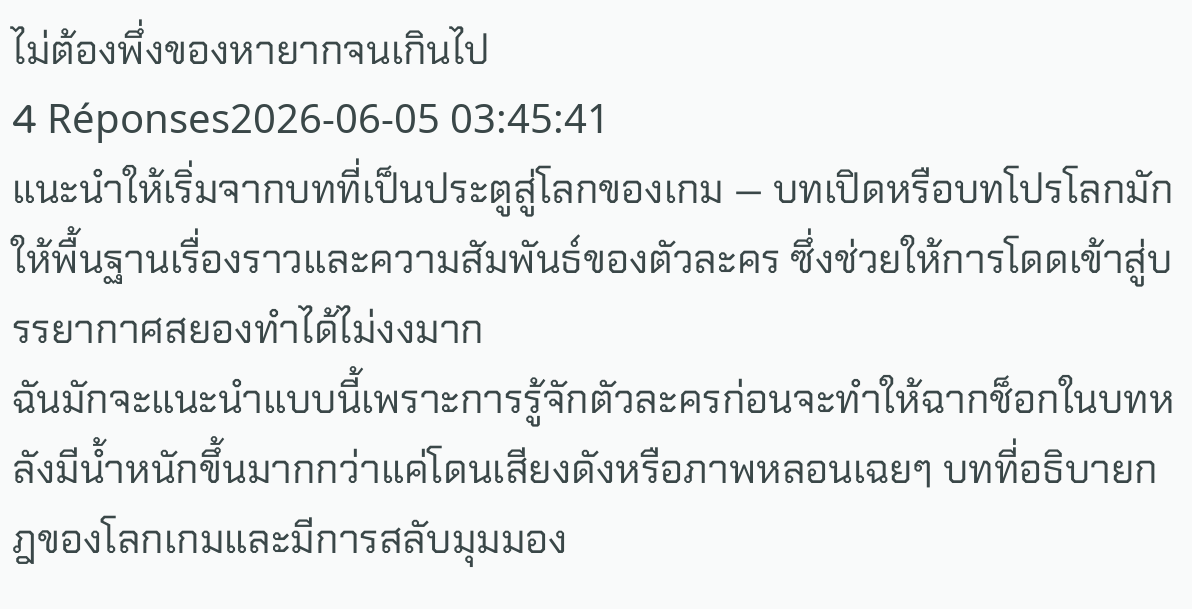ไม่ต้องพึ่งของหายากจนเกินไป
4 Réponses2026-06-05 03:45:41
แนะนำให้เริ่มจากบทที่เป็นประตูสู่โลกของเกม — บทเปิดหรือบทโปรโลกมักให้พื้นฐานเรื่องราวและความสัมพันธ์ของตัวละคร ซึ่งช่วยให้การโดดเข้าสู่บรรยากาศสยองทำได้ไม่งงมาก
ฉันมักจะแนะนำแบบนี้เพราะการรู้จักตัวละครก่อนจะทำให้ฉากช็อกในบทหลังมีน้ำหนักขึ้นมากกว่าแค่โดนเสียงดังหรือภาพหลอนเฉยๆ บทที่อธิบายกฎของโลกเกมและมีการสลับมุมมอง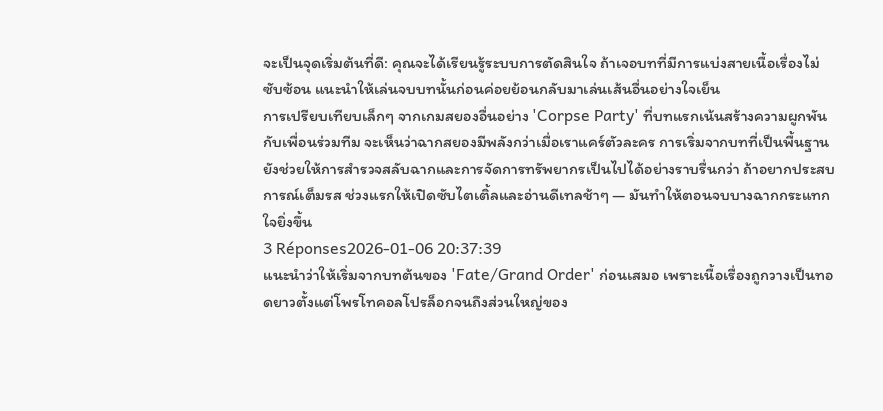จะเป็นจุดเริ่มต้นที่ดี: คุณจะได้เรียนรู้ระบบการตัดสินใจ ถ้าเจอบทที่มีการแบ่งสายเนื้อเรื่องไม่ซับซ้อน แนะนำให้เล่นจบบทนั้นก่อนค่อยย้อนกลับมาเล่นเส้นอื่นอย่างใจเย็น
การเปรียบเทียบเล็กๆ จากเกมสยองอื่นอย่าง 'Corpse Party' ที่บทแรกเน้นสร้างความผูกพันกับเพื่อนร่วมทีม จะเห็นว่าฉากสยองมีพลังกว่าเมื่อเราแคร์ตัวละคร การเริ่มจากบทที่เป็นพื้นฐานยังช่วยให้การสำรวจสลับฉากและการจัดการทรัพยากรเป็นไปได้อย่างราบรื่นกว่า ถ้าอยากประสบการณ์เต็มรส ช่วงแรกให้เปิดซับไตเติ้ลและอ่านดีเทลช้าๆ — มันทำให้ตอนจบบางฉากกระแทกใจยิ่งขึ้น
3 Réponses2026-01-06 20:37:39
แนะนำว่าให้เริ่มจากบทต้นของ 'Fate/Grand Order' ก่อนเสมอ เพราะเนื้อเรื่องถูกวางเป็นทอดยาวตั้งแต่โพรโทคอลโปรล็อกจนถึงส่วนใหญ่ของ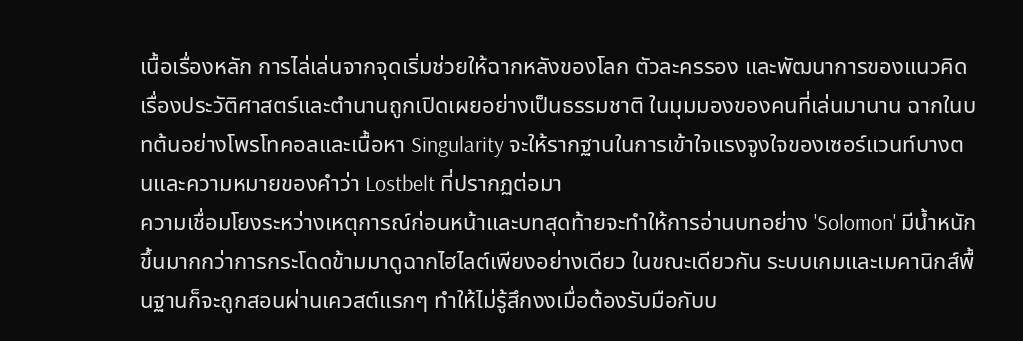เนื้อเรื่องหลัก การไล่เล่นจากจุดเริ่มช่วยให้ฉากหลังของโลก ตัวละครรอง และพัฒนาการของแนวคิดเรื่องประวัติศาสตร์และตำนานถูกเปิดเผยอย่างเป็นธรรมชาติ ในมุมมองของคนที่เล่นมานาน ฉากในบทต้นอย่างโพรโทคอลและเนื้อหา Singularity จะให้รากฐานในการเข้าใจแรงจูงใจของเซอร์แวนท์บางตนและความหมายของคำว่า Lostbelt ที่ปรากฏต่อมา
ความเชื่อมโยงระหว่างเหตุการณ์ก่อนหน้าและบทสุดท้ายจะทำให้การอ่านบทอย่าง 'Solomon' มีน้ำหนักขึ้นมากกว่าการกระโดดข้ามมาดูฉากไฮไลต์เพียงอย่างเดียว ในขณะเดียวกัน ระบบเกมและเมคานิกส์พื้นฐานก็จะถูกสอนผ่านเควสต์แรกๆ ทำให้ไม่รู้สึกงงเมื่อต้องรับมือกับบ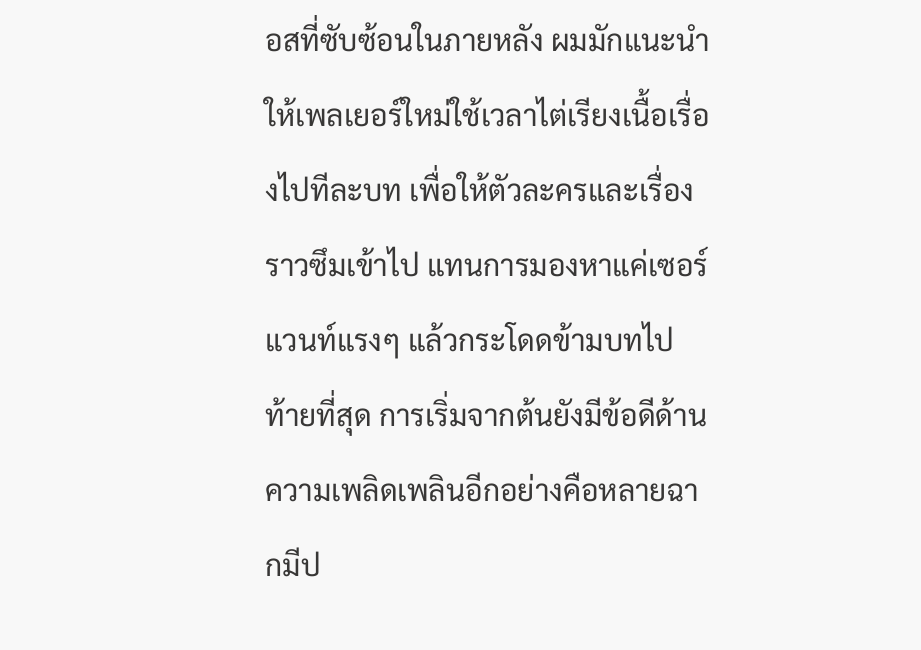อสที่ซับซ้อนในภายหลัง ผมมักแนะนำให้เพลเยอร์ใหม่ใช้เวลาไต่เรียงเนื้อเรื่องไปทีละบท เพื่อให้ตัวละครและเรื่องราวซึมเข้าไป แทนการมองหาแค่เซอร์แวนท์แรงๆ แล้วกระโดดข้ามบทไป
ท้ายที่สุด การเริ่มจากต้นยังมีข้อดีด้านความเพลิดเพลินอีกอย่างคือหลายฉากมีป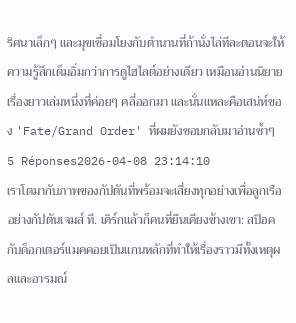ริศนาเล็กๆ และมุขเชื่อมโยงกับตำนานที่ถ้านั่งไล่ทีละตอนจะให้ความรู้สึกเต็มอิ่มกว่าการดูไฮไลต์อย่างเดียว เหมือนอ่านนิยายเรื่องยาวเล่มหนึ่งที่ค่อยๆ คลี่ออกมา และนั่นแหละคือเสน่ห์ของ 'Fate/Grand Order' ที่ผมยังชอบกลับมาอ่านซ้ำๆ
5 Réponses2026-04-08 23:14:10
เราโตมากับภาพของกัปตันที่พร้อมจะเสี่ยงทุกอย่างเพื่อลูกเรือ อย่างกัปตันเจมส์ ที. เคิร์กแล้วก็คนที่ยืนเคียงข้างเขา: สป็อคกับด็อกเตอร์แมคคอยเป็นแกนหลักที่ทำให้เรื่องราวมีทั้งเหตุผลและอารมณ์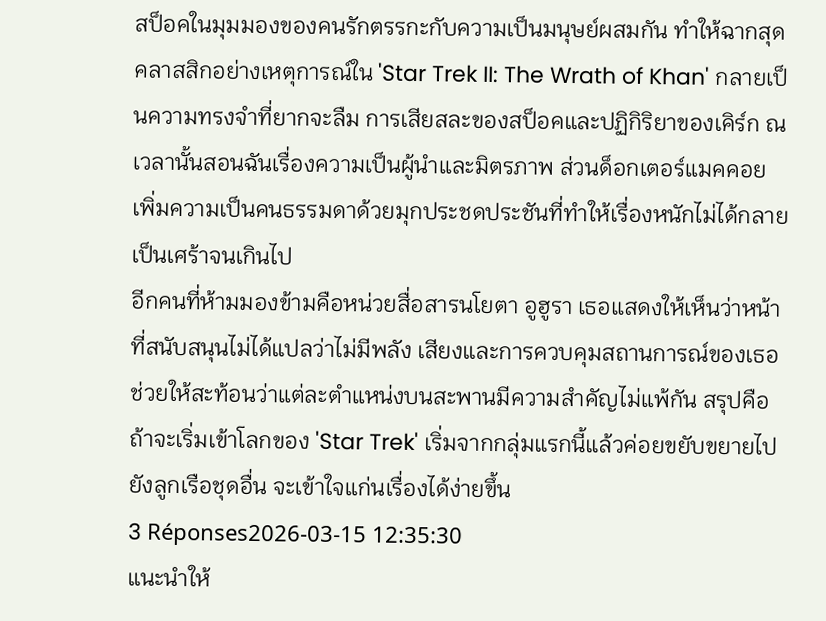สป็อคในมุมมองของคนรักตรรกะกับความเป็นมนุษย์ผสมกัน ทำให้ฉากสุดคลาสสิกอย่างเหตุการณ์ใน 'Star Trek II: The Wrath of Khan' กลายเป็นความทรงจำที่ยากจะลืม การเสียสละของสป็อคและปฏิกิริยาของเคิร์ก ณ เวลานั้นสอนฉันเรื่องความเป็นผู้นำและมิตรภาพ ส่วนด็อกเตอร์แมคคอยเพิ่มความเป็นคนธรรมดาด้วยมุกประชดประชันที่ทำให้เรื่องหนักไม่ได้กลายเป็นเศร้าจนเกินไป
อีกคนที่ห้ามมองข้ามคือหน่วยสื่อสารนโยตา อูฮูรา เธอแสดงให้เห็นว่าหน้าที่สนับสนุนไม่ได้แปลว่าไม่มีพลัง เสียงและการควบคุมสถานการณ์ของเธอช่วยให้สะท้อนว่าแต่ละตำแหน่งบนสะพานมีความสำคัญไม่แพ้กัน สรุปคือ ถ้าจะเริ่มเข้าโลกของ 'Star Trek' เริ่มจากกลุ่มแรกนี้แล้วค่อยขยับขยายไปยังลูกเรือชุดอื่น จะเข้าใจแก่นเรื่องได้ง่ายขึ้น
3 Réponses2026-03-15 12:35:30
แนะนำให้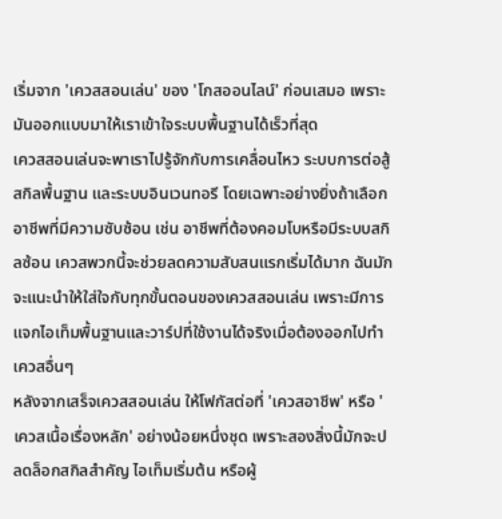เริ่มจาก 'เควสสอนเล่น' ของ 'โกสออนไลน์' ก่อนเสมอ เพราะมันออกแบบมาให้เราเข้าใจระบบพื้นฐานได้เร็วที่สุด
เควสสอนเล่นจะพาเราไปรู้จักกับการเคลื่อนไหว ระบบการต่อสู้ สกิลพื้นฐาน และระบบอินเวนทอรี โดยเฉพาะอย่างยิ่งถ้าเลือกอาชีพที่มีความซับซ้อน เช่น อาชีพที่ต้องคอมโบหรือมีระบบสกิลซ้อน เควสพวกนี้จะช่วยลดความสับสนแรกเริ่มได้มาก ฉันมักจะแนะนำให้ใส่ใจกับทุกขั้นตอนของเควสสอนเล่น เพราะมีการแจกไอเท็มพื้นฐานและวาร์ปที่ใช้งานได้จริงเมื่อต้องออกไปทำเควสอื่นๆ
หลังจากเสร็จเควสสอนเล่น ให้โฟกัสต่อที่ 'เควสอาชีพ' หรือ 'เควสเนื้อเรื่องหลัก' อย่างน้อยหนึ่งชุด เพราะสองสิ่งนี้มักจะปลดล็อกสกิลสำคัญ ไอเท็มเริ่มต้น หรือผู้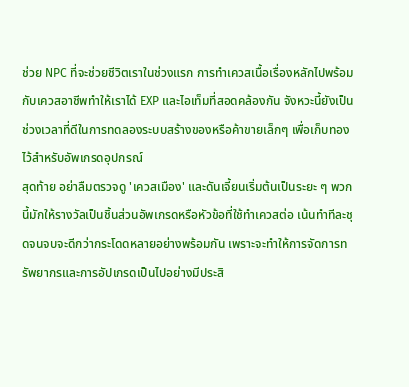ช่วย NPC ที่จะช่วยชีวิตเราในช่วงแรก การทำเควสเนื้อเรื่องหลักไปพร้อมกับเควสอาชีพทำให้เราได้ EXP และไอเท็มที่สอดคล้องกัน จังหวะนี้ยังเป็นช่วงเวลาที่ดีในการทดลองระบบสร้างของหรือค้าขายเล็กๆ เพื่อเก็บทองไว้สำหรับอัพเกรดอุปกรณ์
สุดท้าย อย่าลืมตรวจดู 'เควสเมือง' และดันเจี้ยนเริ่มต้นเป็นระยะ ๆ พวกนี้มักให้รางวัลเป็นชิ้นส่วนอัพเกรดหรือหัวข้อที่ใช้ทำเควสต่อ เน้นทำทีละชุดจนจบจะดีกว่ากระโดดหลายอย่างพร้อมกัน เพราะจะทำให้การจัดการทรัพยากรและการอัปเกรดเป็นไปอย่างมีประสิ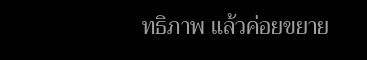ทธิภาพ แล้วค่อยขยาย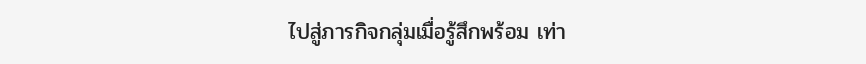ไปสู่ภารกิจกลุ่มเมื่อรู้สึกพร้อม เท่า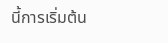นี้การเริ่มต้น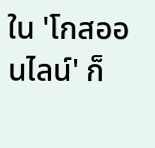ใน 'โกสออนไลน์' ก็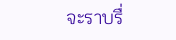จะราบรื่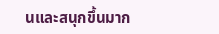นและสนุกขึ้นมาก